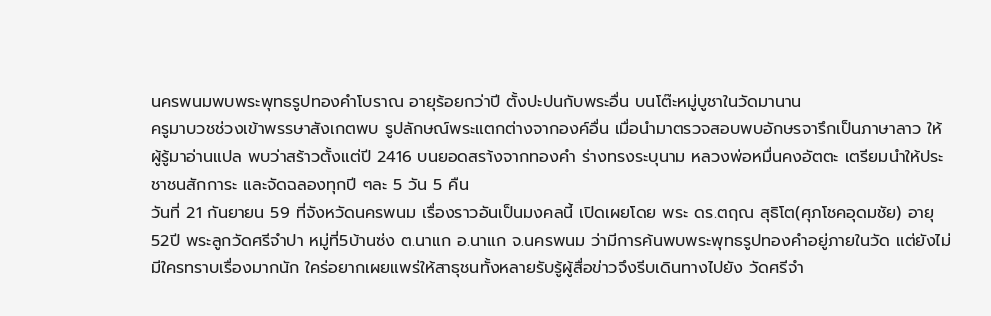นครพนมพบพระพุทธรูปทองคำโบราณ อายุร้อยกว่าปี ตั้งปะปนกับพระอื่น บนโต๊ะหมู่บูชาในวัดมานาน
ครูมาบวชช่วงเข้าพรรษาสังเกตพบ รูปลักษณ์พระแตกต่างจากองค์อื่น เมื่อนำมาตรวจสอบพบอักษรจารึกเป็นภาษาลาว ให้ผู้รู้มาอ่านแปล พบว่าสร้าวตั้งแต่ปี 2416 บนยอดสรา้งจากทองคำ ร่างทรงระบุนาม หลวงพ่อหมื่นคงอัตตะ เตรียมนำให้ประชาชนสักการะ และจัดฉลองทุกปี ๆละ 5 วัน 5 คืน
วันที่ 21 กันยายน 59 ที่จังหวัดนครพนม เรื่องราวอันเป็นมงคลนี้ เปิดเผยโดย พระ ดร.ตฤณ สุธิโต(ศุภโชคอุดมชัย) อายุ52ปี พระลูกวัดศรีจำปา หมู่ที่5บ้านซ่ง ต.นาแก อ.นาแก จ.นครพนม ว่ามีการค้นพบพระพุทธรูปทองคำอยู่ภายในวัด แต่ยังไม่มีใครทราบเรื่องมากนัก ใคร่อยากเผยแพร่ให้สาธุชนทั้งหลายรับรู้ผู้สื่อข่าวจึงรีบเดินทางไปยัง วัดศรีจำ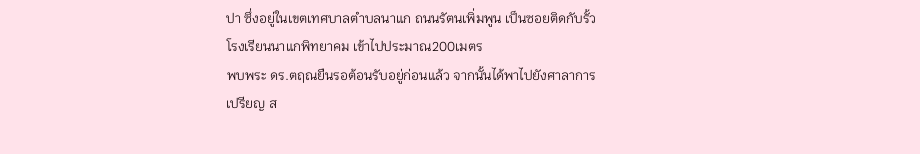ปา ซึ่งอยู่ในเขตเทศบาลตำบลนาแก ถนนรัตนเพิ่มพูน เป็นซอยติดกับรั้วโรงเรียนนาแกพิทยาคม เข้าไปประมาณ200เมตร
พบพระ ดร.ตฤณยืนรอต้อนรับอยู่ก่อนแล้ว จากนั้นได้พาไปยังศาลาการเปรียญ ส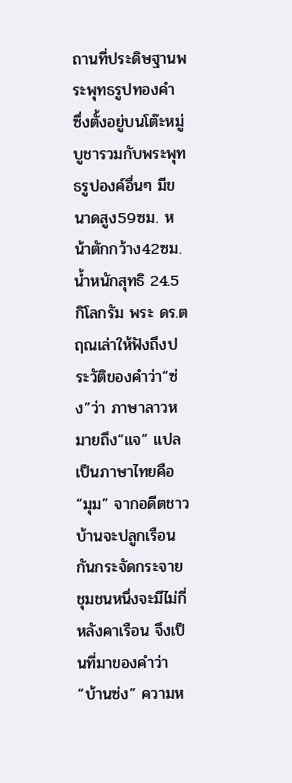ถานที่ประดิษฐานพระพุทธรูปทองคำ ซึ่งตั้งอยู่บนโต๊ะหมู่บูชารวมกับพระพุทธรูปองค์อื่นๆ มีขนาดสูง59ซม. หน้าตักกว้าง42ซม. น้ำหนักสุทธิ 24.5 กิโลกรัม พระ ดร.ตฤณเล่าให้ฟังถึงประวัติของคำว่า“ซ่ง”ว่า ภาษาลาวหมายถึง“แจ” แปลเป็นภาษาไทยคือ“มุม” จากอดีตชาวบ้านจะปลูกเรือนกันกระจัดกระจาย ชุมชนหนึ่งจะมีไม่กี่หลังคาเรือน จึงเป็นที่มาของคำว่า“บ้านซ่ง” ความห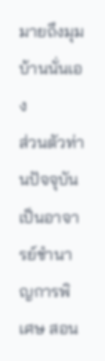มายถึงมุมบ้านนั่นเอง
ส่วนตัวท่านปัจจุบันเป็นอาจารย์ชำนาญการพิเศษ สอน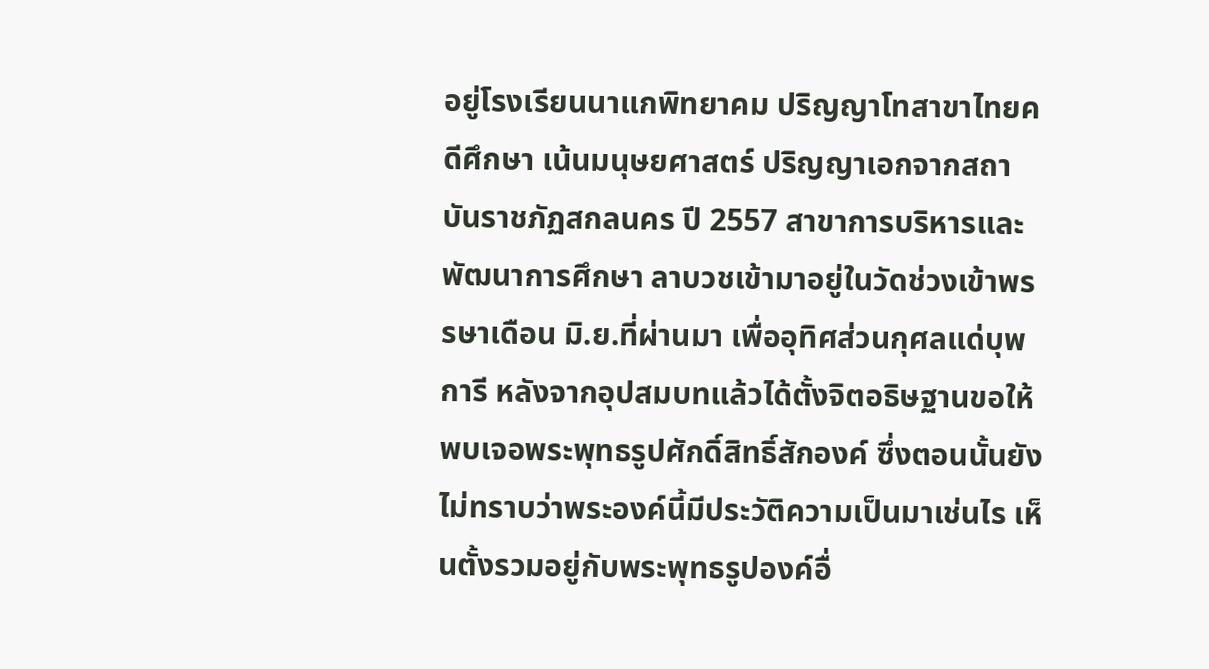อยู่โรงเรียนนาแกพิทยาคม ปริญญาโทสาขาไทยคดีศึกษา เน้นมนุษยศาสตร์ ปริญญาเอกจากสถาบันราชภัฏสกลนคร ปี 2557 สาขาการบริหารและพัฒนาการศึกษา ลาบวชเข้ามาอยู่ในวัดช่วงเข้าพรรษาเดือน มิ.ย.ที่ผ่านมา เพื่ออุทิศส่วนกุศลแด่บุพการี หลังจากอุปสมบทแล้วได้ตั้งจิตอธิษฐานขอให้พบเจอพระพุทธรูปศักดิ์สิทธิ์สักองค์ ซึ่งตอนนั้นยังไม่ทราบว่าพระองค์นี้มีประวัติความเป็นมาเช่นไร เห็นตั้งรวมอยู่กับพระพุทธรูปองค์อื่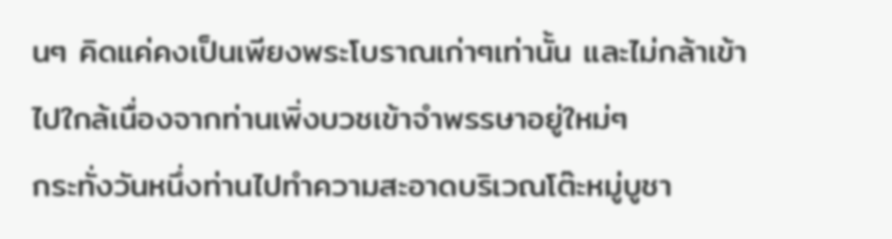นๆ คิดแค่คงเป็นเพียงพระโบราณเก่าๆเท่านั้น และไม่กล้าเข้าไปใกล้เนื่องจากท่านเพิ่งบวชเข้าจำพรรษาอยู่ใหม่ๆ
กระทั่งวันหนึ่งท่านไปทำความสะอาดบริเวณโต๊ะหมู่บูชา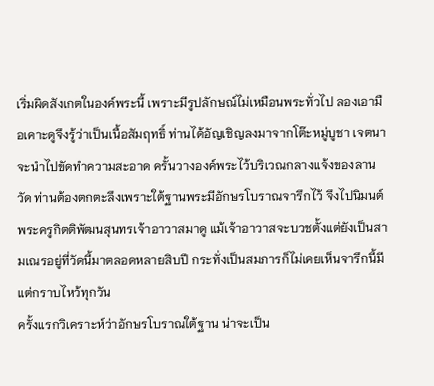เริ่มผิดสังเกตในองค์พระนี้ เพราะมีรูปลักษณ์ไม่เหมือนพระทั่วไป ลองเอามือเคาะดูจึงรู้ว่าเป็นเนื้อสัมฤทธิ์ ท่านได้อัญเชิญลงมาจากโต๊ะหมู่บูชา เจตนาจะนำไปขัดทำความสะอาด ครั้นวางองค์พระไว้บริเวณกลางแจ้งของลานวัด ท่านต้องตกตะลึงเพราะใต้ฐานพระมีอักษรโบราณจารึกไว้ จึงไปนิมนต์พระครูกิตติพัฒนสุนทรเจ้าอาวาสมาดู แม้เจ้าอาวาสจะบวชตั้งแต่ยังเป็นสามเณรอยู่ที่วัดนี้มาตลอดหลายสิบปี กระทั่งเป็นสมภารก็ไม่เคยเห็นจารึกนี้มีแต่กราบไหว้ทุกวัน
ครั้งแรกวิเคราะห์ว่าอักษรโบราณใต้ฐาน น่าจะเป็น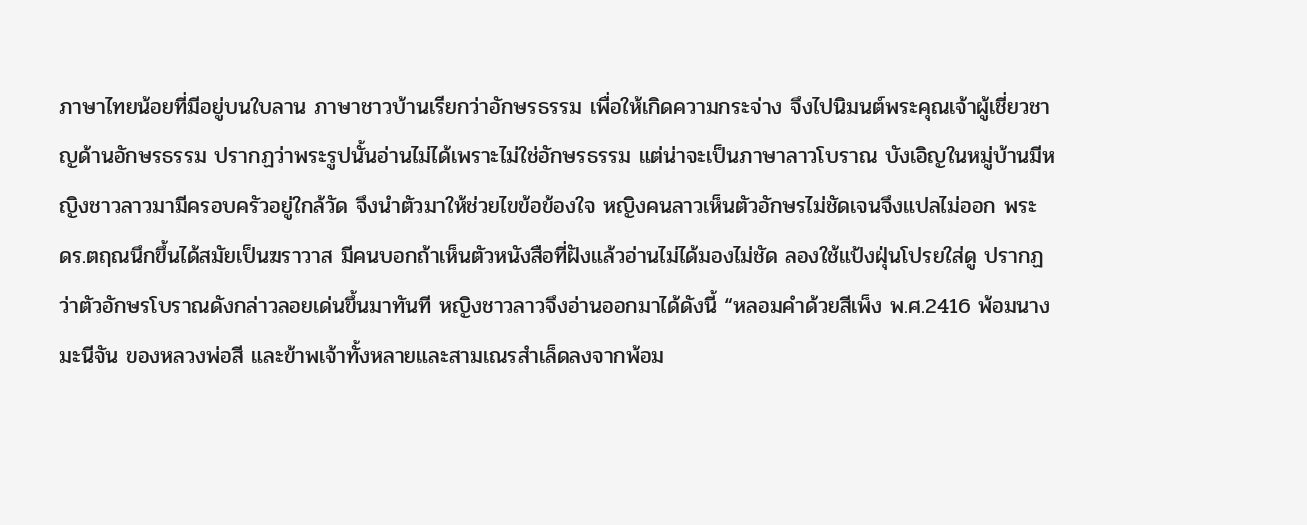ภาษาไทยน้อยที่มีอยู่บนใบลาน ภาษาชาวบ้านเรียกว่าอักษรธรรม เพื่อให้เกิดความกระจ่าง จึงไปนิมนต์พระคุณเจ้าผู้เชี่ยวชาญด้านอักษรธรรม ปรากฏว่าพระรูปนั้นอ่านไม่ได้เพราะไม่ใช่อักษรธรรม แต่น่าจะเป็นภาษาลาวโบราณ บังเอิญในหมู่บ้านมีหญิงชาวลาวมามีครอบครัวอยู่ใกล้วัด จึงนำตัวมาให้ช่วยไขข้อข้องใจ หญิงคนลาวเห็นตัวอักษรไม่ชัดเจนจึงแปลไม่ออก พระ ดร.ตฤณนึกขึ้นได้สมัยเป็นฆราวาส มีคนบอกถ้าเห็นตัวหนังสือที่ฝังแล้วอ่านไม่ได้มองไม่ชัด ลองใช้แป้งฝุ่นโปรยใส่ดู ปรากฏว่าตัวอักษรโบราณดังกล่าวลอยเด่นขึ้นมาทันที หญิงชาวลาวจึงอ่านออกมาได้ดังนี้ “หลอมคำด้วยสีเพ็ง พ.ศ.2416 พ้อมนางมะนีจัน ของหลวงพ่อสี และข้าพเจ้าทั้งหลายและสามเณรสำเล็ดลงจากพ้อม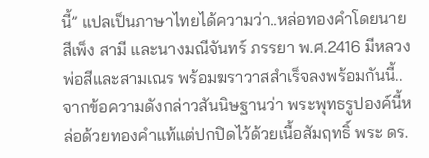นี้” แปลเป็นภาษาไทยได้ความว่า..หล่อทองคำโดยนายสีเพ็ง สามี และนางมณีจันทร์ ภรรยา พ.ศ.2416 มีหลวงพ่อสีและสามเณร พร้อมฆราวาสสำเร็จลงพร้อมกันนี้..
จากข้อความดังกล่าวสันนิษฐานว่า พระพุทธรูปองค์นี้หล่อด้วยทองคำแท้แต่ปกปิดไว้ด้วยเนื้อสัมฤทธิ์ พระ ดร.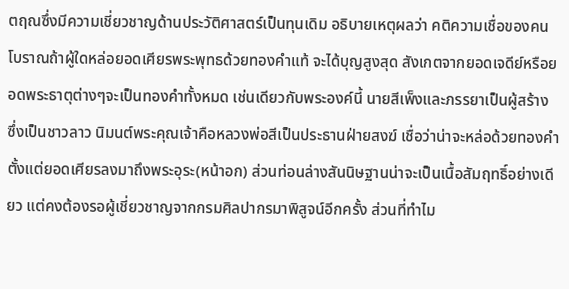ตฤณซึ่งมีความเชี่ยวชาญด้านประวัติศาสตร์เป็นทุนเดิม อธิบายเหตุผลว่า คติความเชื่อของคนโบราณถ้าผู้ใดหล่อยอดเศียรพระพุทธด้วยทองคำแท้ จะได้บุญสูงสุด สังเกตจากยอดเจดีย์หรือยอดพระธาตุต่างๆจะเป็นทองคำทั้งหมด เช่นเดียวกับพระองค์นี้ นายสีเพ็งและภรรยาเป็นผู้สร้าง ซึ่งเป็นชาวลาว นิมนต์พระคุณเจ้าคือหลวงพ่อสีเป็นประธานฝ่ายสงฆ์ เชื่อว่าน่าจะหล่อด้วยทองคำตั้งแต่ยอดเศียรลงมาถึงพระอุระ(หน้าอก) ส่วนท่อนล่างสันนิษฐานน่าจะเป็นเนื้อสัมฤทธิ์อย่างเดียว แต่คงต้องรอผู้เชี่ยวชาญจากกรมศิลปากรมาพิสูจน์อีกครั้ง ส่วนที่ทำไม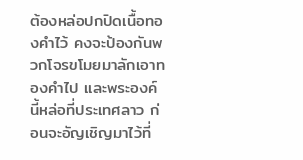ต้องหล่อปกปิดเนื้อทองคำไว้ คงจะป้องกันพวกโจรขโมยมาลักเอาทองคำไป และพระองค์นี้หล่อที่ประเทศลาว ก่อนจะอัญเชิญมาไว้ที่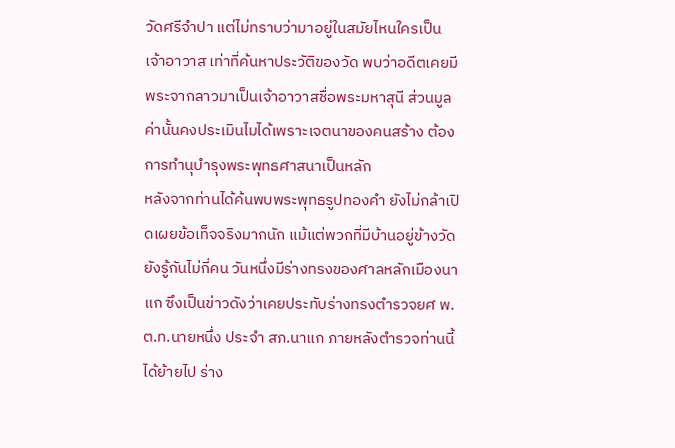วัดศรีจำปา แต่ไม่ทราบว่ามาอยู่ในสมัยไหนใครเป็นเจ้าอาวาส เท่าที่ค้นหาประวัติของวัด พบว่าอดีตเคยมีพระจากลาวมาเป็นเจ้าอาวาสชื่อพระมหาสุนี ส่วนมูลค่านั้นคงประเมินไมได้เพราะเจตนาของคนสร้าง ต้องการทำนุบำรุงพระพุทธศาสนาเป็นหลัก
หลังจากท่านได้ค้นพบพระพุทธรูปทองคำ ยังไม่กล้าเปิดเผยข้อเท็จจริงมากนัก แม้แต่พวกที่มีบ้านอยู่ข้างวัดยังรู้กันไม่กี่คน วันหนึ่งมีร่างทรงของศาลหลักเมืองนาแก ซึงเป็นข่าวดังว่าเคยประทับร่างทรงตำรวจยศ พ.ต.ท.นายหนึ่ง ประจำ สภ.นาแก ภายหลังตำรวจท่านนี้ได้ย้ายไป ร่าง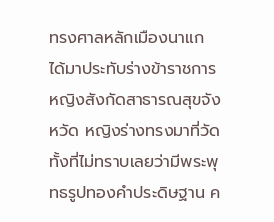ทรงศาลหลักเมืองนาแก ได้มาประทับร่างข้าราชการหญิงสังกัดสาธารณสุขจังหวัด หญิงร่างทรงมาที่วัดทั้งที่ไม่ทราบเลยว่ามีพระพุทธรูปทองคำประดิษฐาน ค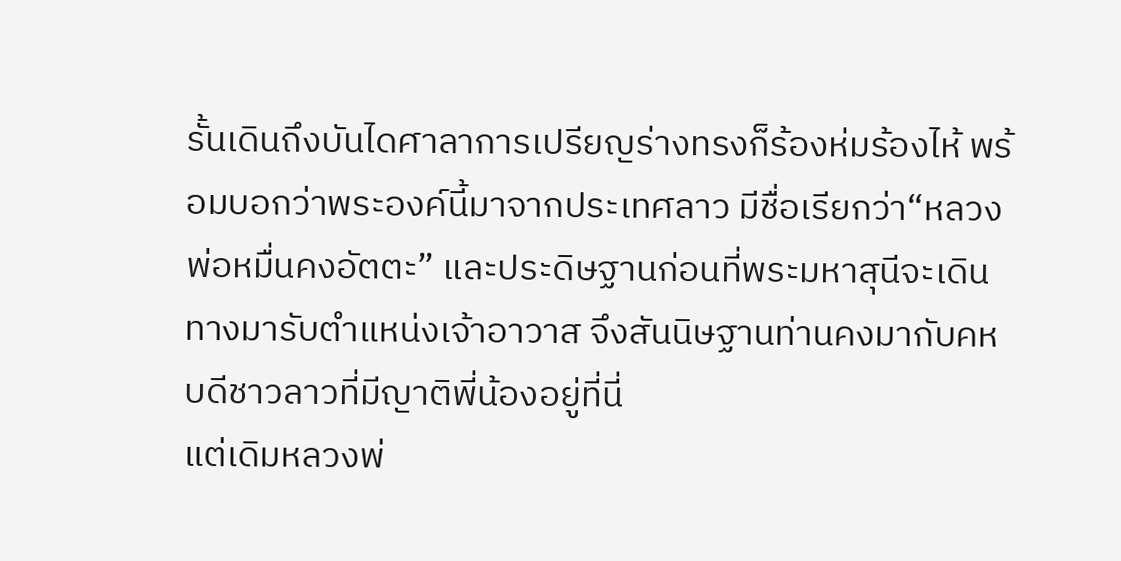รั้นเดินถึงบันไดศาลาการเปรียญร่างทรงก็ร้องห่มร้องไห้ พร้อมบอกว่าพระองค์นี้มาจากประเทศลาว มีชื่อเรียกว่า“หลวงพ่อหมื่นคงอัตตะ” และประดิษฐานก่อนที่พระมหาสุนีจะเดินทางมารับตำแหน่งเจ้าอาวาส จึงสันนิษฐานท่านคงมากับคหบดีชาวลาวที่มีญาติพี่น้องอยู่ที่นี่
แต่เดิมหลวงพ่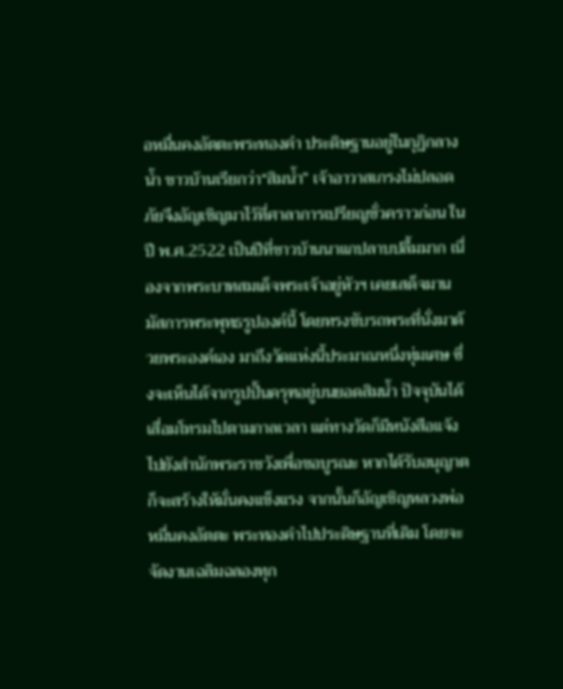อหมื่นคงอัตตะพระทองคำ ประดิษฐานอยู่ในกุฏิกลางน้ำ ชาวบ้านเรียกว่า“สิมน้ำ” เจ้าอาวาสเกรงไม่ปลอดภัยจึงอัญเชิญมาไว้ที่ศาลาการเปรียญชั่วคราวก่อน ในปี พ.ศ.2522 เป็นปีที่ชาวบ้านนาแกปลาบปลื้มมาก เนื่องจากพระบาทสมเด็จพระเจ้าอยู่หัวฯ เคยเสด็จมานมัสการพระพุทธรูปองค์นี้ โดยทรงขับรถพระที่นั่งมาด้วยพระองค์เอง มาถึงวัดแห่งนี้ประมาณหนึ่งทุ่มเศษ ซึ่งจะเห็นได้จากรูปปั้นครุฑอยู่บนยอดสิมน้ำ ปัจจุบันได้เสื่อมโทรมไปตามกาลเวลา แต่ทางวัดก็มีหนังสือแจ้งไปยังสำนักพระราชวังเพื่อขอบูรณะ หากได้รับอนุญาตก็จะสร้างให้มั่นคงแข็งแรง จากนั้นก็อัญเชิญหลวงพ่อหมื่นคงอัตตะ พระทองคำไปประดิษฐานที่เดิม โดยจะจัดงานเฉลิมฉลองทุก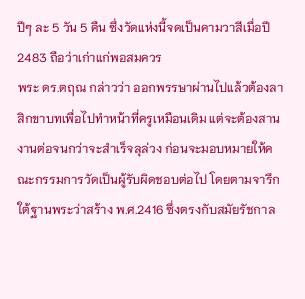ปีๆ ละ 5 วัน 5 คืน ซึ่งวัดแห่งนี้จดเป็นคามวาสีเมื่อปี 2483 ถือว่าเก่าแก่พอสมควร
พระ ดร.ตฤณ กล่าวว่า ออกพรรษาผ่านไปแล้วต้องลาสิกขาบทเพื่อไปทำหน้าที่ครูเหมือนเดิม แต่จะต้องสานงานต่อจนกว่าจะสำเร็จลุล่วง ก่อนจะมอบหมายให้คณะกรรมการวัดเป็นผู้รับผิดชอบต่อไป โดยตามจารึกใต้ฐานพระว่าสร้าง พ.ศ.2416 ซึ่งตรงกับสมัยรัชกาล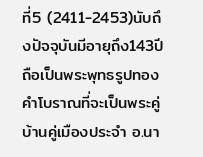ที่5 (2411-2453)นับถึงปัจจุบันมีอายุถึง143ปี ถือเป็นพระพุทธรูปทองคำโบราณที่จะเป็นพระคู่บ้านคู่เมืองประจำ อ.นา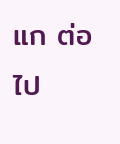แก ต่อไป